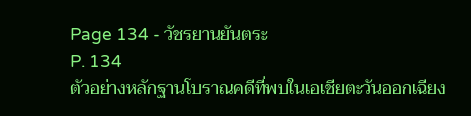Page 134 - วัชรยานยันตระ
P. 134
ตัวอย่างหลักฐานโบราณคดีที่พบในเอเชียตะวันออกเฉียง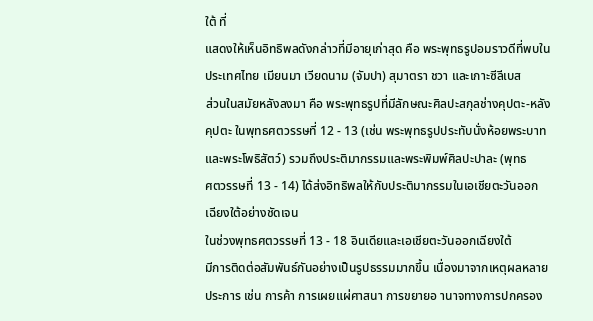ใต้ ที่
แสดงให้เห็นอิทธิพลดังกล่าวที่มีอายุเก่าสุด คือ พระพุทธรูปอมราวดีที่พบใน
ประเทศไทย เมียนมา เวียดนาม (จัมปา) สุมาตรา ชวา และเกาะซีลีเบส
ส่วนในสมัยหลังลงมา คือ พระพุทธรูปที่มีลักษณะศิลปะสกุลช่างคุปตะ-หลัง
คุปตะ ในพุทธศตวรรษที่ 12 - 13 (เช่น พระพุทธรูปประทับนั่งห้อยพระบาท
และพระโพธิสัตว์) รวมถึงประติมากรรมและพระพิมพ์ศิลปะปาละ (พุทธ
ศตวรรษที่ 13 - 14) ได้ส่งอิทธิพลให้กับประติมากรรมในเอเชียตะวันออก
เฉียงใต้อย่างชัดเจน
ในช่วงพุทธศตวรรษที่ 13 - 18 อินเดียและเอเชียตะวันออกเฉียงใต้
มีการติดต่อสัมพันธ์กันอย่างเป็นรูปธรรมมากขึ้น เนื่องมาจากเหตุผลหลาย
ประการ เช่น การค้า การเผยแผ่ศาสนา การขยายอ านาจทางการปกครอง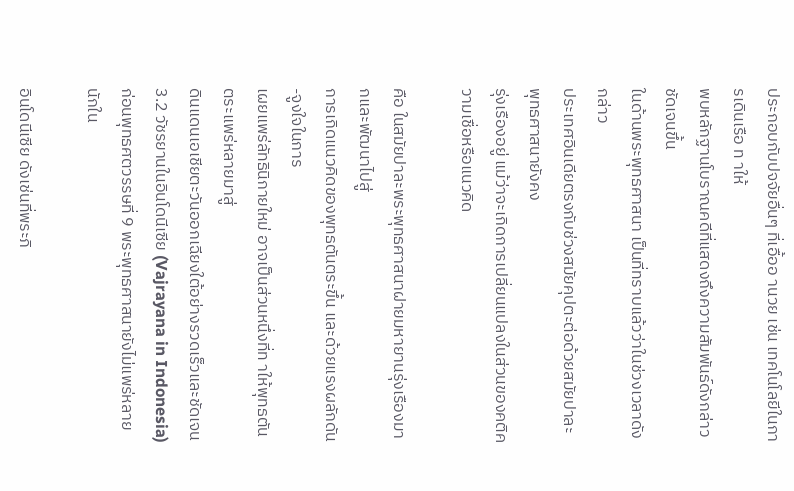ประกอบกับปจจัยอื่นๆ ที่เอื้ออ านวย เช่น เทคโนโลยีในการเดินเรือ ท าให้
พบหลักฐานโบราณคดีที่แสดงถึงความสัมพันธ์ดังกล่าวชัดเจนขึ้น
ในด้านพระพุทธศาสนา เป็นที่ทราบแล้วว่าในช่วงเวลาดังกล่าว
ประเทศอินเดียตรงกับช่วงสมัยคุปตะต่อด้วยสมัยปาละ พุทธศาสนายังคง
รุ่งเรืองอยู่ แม้ว่าจะเกิดการเปลี่ยนแปลงในส่วนของคติความเชื่อหรือแนวคิด

คือ ในสมัยปาละพระพุทธศาสนาฝายมหายานรุ่งเรืองมากและพัฒนาไปสู่
การเกิดแนวคิดของพุทธตันตระขึ้น และด้วยแรงผลักดัน-จูงใจในการ
เผยแพร่ลัทธินิกายใหม่ อาจเป็นส่วนหนึ่งที่ท าให้พุทธตันตระแพร่หลายมาสู่
ดินแดนเอเชียตะวันออกเฉียงใต้อย่างรวดเร็วและชัดเจน
3.2 วัชรยานในอินโดนีเซีย (Vajrayana in Indonesia)
ก่อนพุทธศตวรรษที่ 9 พระพุทธศาสนายังไม่แพร่หลายนักใน

อินโดนีเซีย ดังเช่นที่พระภิ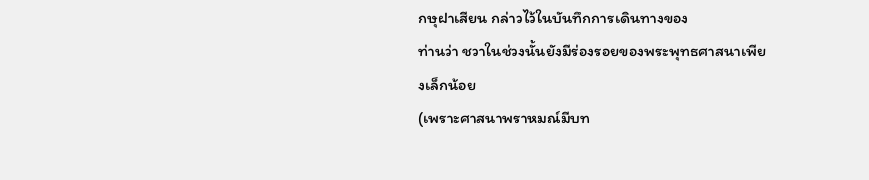กษุฝาเสียน กล่าวไว้ในบันทึกการเดินทางของ
ท่านว่า ชวาในช่วงนั้นยังมีร่องรอยของพระพุทธศาสนาเพียงเล็กน้อย
(เพราะศาสนาพราหมณ์มีบท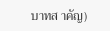บาทส าคัญ)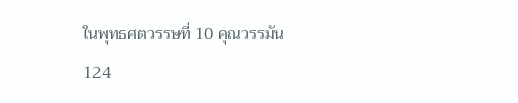ในพุทธศตวรรษที่ 10 คุณวรรมัน
124